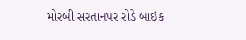મોરબી સરતાનપર રોડે બાઇક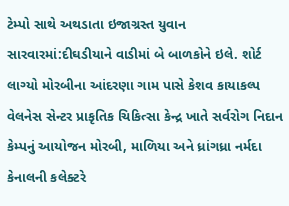ટેમ્પો સાથે અથડાતા ઇજાગ્રસ્ત યુવાન સારવારમાં:દીઘડીયાને વાડીમાં બે બાળકોને ઇલે. શોર્ટ લાગ્યો મોરબીના આંદરણા ગામ પાસે કેશવ કાયાકલ્પ વેલનેસ સેન્ટર પ્રાકૃતિક ચિકિત્સા કેન્દ્ર ખાતે સર્વરોગ નિદાન કેમ્પનું આયોજન મોરબી, માળિયા અને ધ્રાંગધ્રા નર્મદા કેનાલની કલેક્ટરે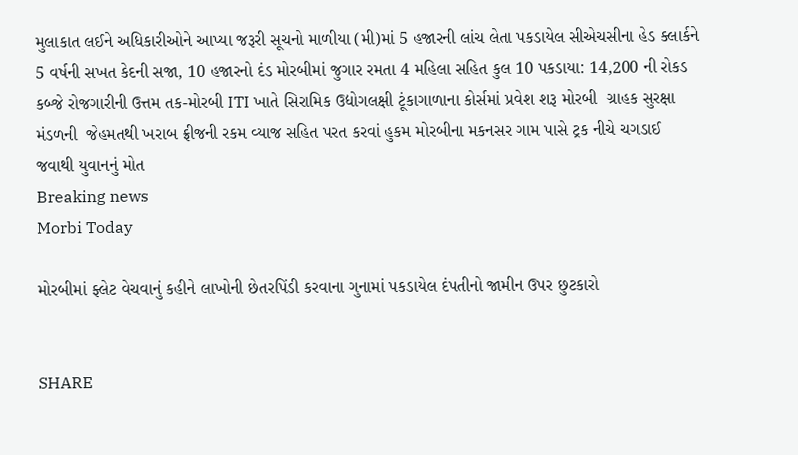મુલાકાત લઈને અધિકારીઓને આપ્યા જરૂરી સૂચનો માળીયા (મી)માં 5 હજારની લાંચ લેતા પકડાયેલ સીએચસીના હેડ ક્લાર્કને 5 વર્ષની સખત કેદની સજા, 10 હજારનો દંડ મોરબીમાં જુગાર રમતા 4 મહિલા સહિત કુલ 10 પકડાયા: 14,200 ની રોકડ કબ્જે રોજગારીની ઉત્તમ તક-મોરબી ITI ખાતે સિરામિક ઉદ્યોગલક્ષી ટૂંકાગાળાના કોર્સમાં પ્રવેશ શરૂ મોરબી  ગ્રાહક સુરક્ષા મંડળની  જેહમતથી ખરાબ ફ્રીજની રકમ વ્યાજ સહિત પરત કરવાં હુકમ મોરબીના મકનસર ગામ પાસે ટ્રક નીચે ચગડાઈ જવાથી યુવાનનું મોત
Breaking news
Morbi Today

મોરબીમાં ફ્લેટ વેચવાનું કહીને લાખોની છેતરપિંડી કરવાના ગુનામાં પકડાયેલ દંપતીનો જામીન ઉપર છુટકારો


SHARE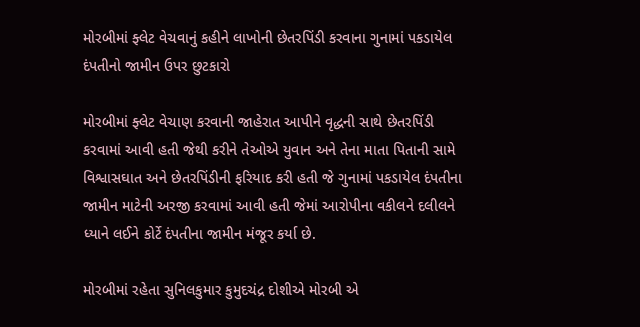મોરબીમાં ફ્લેટ વેચવાનું કહીને લાખોની છેતરપિંડી કરવાના ગુનામાં પકડાયેલ દંપતીનો જામીન ઉપર છુટકારો

મોરબીમાં ફ્લેટ વેચાણ કરવાની જાહેરાત આપીને વૃદ્ધની સાથે છેતરપિંડી કરવામાં આવી હતી જેથી કરીને તેઓએ યુવાન અને તેના માતા પિતાની સામે વિશ્વાસઘાત અને છેતરપિંડીની ફરિયાદ કરી હતી જે ગુનામાં પકડાયેલ દંપતીના જામીન માટેની અરજી કરવામાં આવી હતી જેમાં આરોપીના વકીલને દલીલને ધ્યાને લઈને કોર્ટે દંપતીના જામીન મંજૂર કર્યા છે.

મોરબીમાં રહેતા સુનિલકુમાર કુમુદચંદ્ર દોશીએ મોરબી એ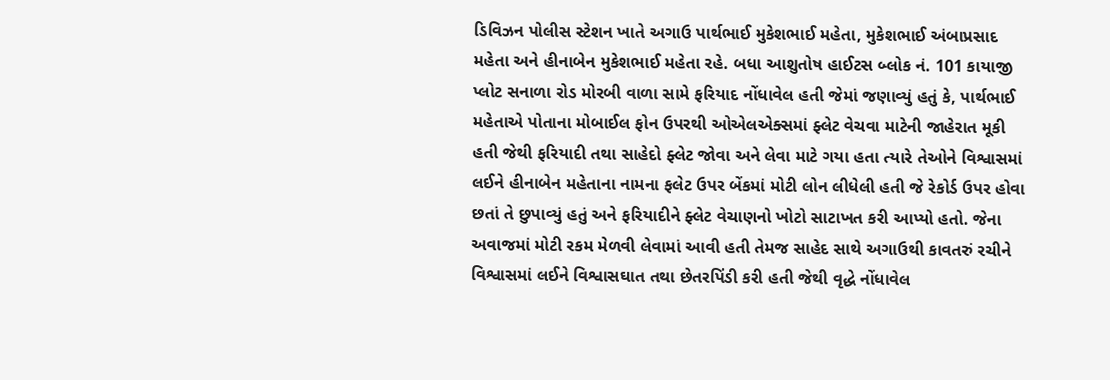ડિવિઝન પોલીસ સ્ટેશન ખાતે અગાઉ પાર્થભાઈ મુકેશભાઈ મહેતા, મુકેશભાઈ અંબાપ્રસાદ મહેતા અને હીનાબેન મુકેશભાઈ મહેતા રહે. બધા આશુતોષ હાઈટસ બ્લોક નં. 101 કાયાજી પ્લોટ સનાળા રોડ મોરબી વાળા સામે ફરિયાદ નોંધાવેલ હતી જેમાં જણાવ્યું હતું કે, પાર્થભાઈ મહેતાએ પોતાના મોબાઈલ ફોન ઉપરથી ઓએલએક્સમાં ફ્લેટ વેચવા માટેની જાહેરાત મૂકી હતી જેથી ફરિયાદી તથા સાહેદો ફ્લેટ જોવા અને લેવા માટે ગયા હતા ત્યારે તેઓને વિશ્વાસમાં લઈને હીનાબેન મહેતાના નામના ફલેટ ઉપર બેંકમાં મોટી લોન લીધેલી હતી જે રેકોર્ડ ઉપર હોવા છતાં તે છુપાવ્યું હતું અને ફરિયાદીને ફ્લેટ વેચાણનો ખોટો સાટાખત કરી આપ્યો હતો. જેના અવાજમાં મોટી રકમ મેળવી લેવામાં આવી હતી તેમજ સાહેદ સાથે અગાઉથી કાવતરું રચીને વિશ્વાસમાં લઈને વિશ્વાસઘાત તથા છેતરપિંડી કરી હતી જેથી વૃદ્ધે નોંધાવેલ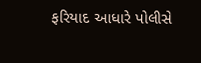ફરિયાદ આધારે પોલીસે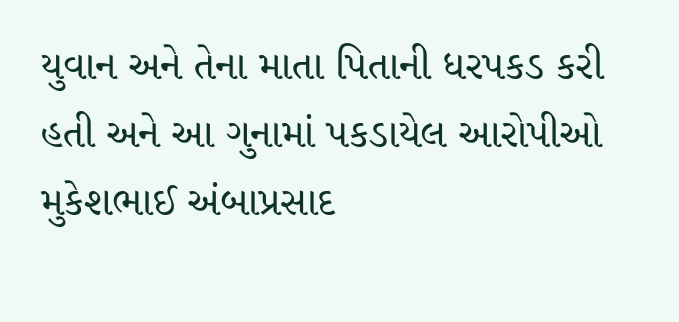યુવાન અને તેના માતા પિતાની ધરપકડ કરી હતી અને આ ગુનામાં પકડાયેલ આરોપીઓ મુકેશભાઈ અંબાપ્રસાદ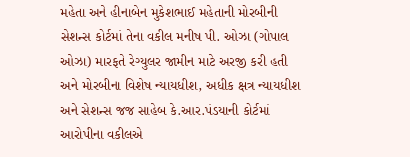મહેતા અને હીનાબેન મુકેશભાઈ મહેતાની મોરબીની સેશન્સ કોર્ટમાં તેના વકીલ મનીષ પી. ઓઝા (ગોપાલ ઓઝા) મારફતે રેગ્યુલર જામીન માટે અરજી કરી હતી અને મોરબીના વિશેષ ન્યાયધીશ, અધીક ક્ષત્ર ન્યાયધીશ અને સેશન્સ જજ સાહેબ કે.આર.પંડયાની કોર્ટમાં આરોપીના વકીલએ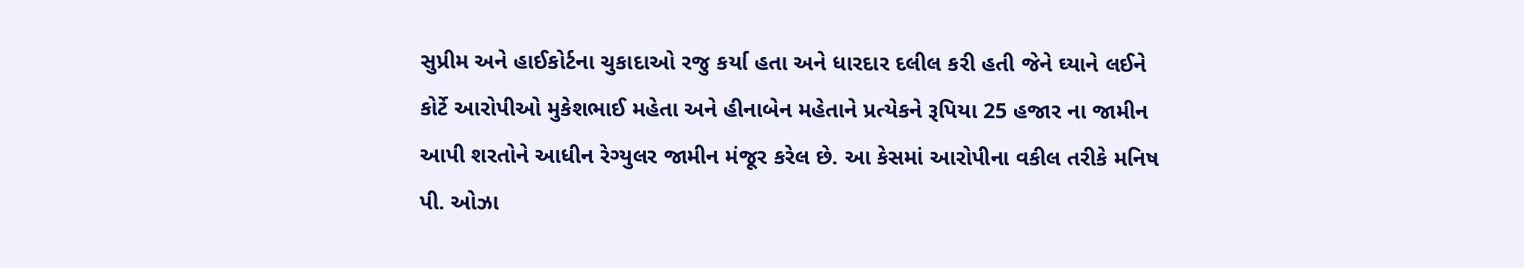સુપ્રીમ અને હાઈકોર્ટના ચુકાદાઓ રજુ કર્યા હતા અને ધારદાર દલીલ કરી હતી જેને ઘ્યાને લઈને કોર્ટે આરોપીઓ મુકેશભાઈ મહેતા અને હીનાબેન મહેતાને પ્રત્યેકને રૂપિયા 25 હજાર ના જામીન આપી શરતોને આધીન રેગ્યુલર જામીન મંજૂર કરેલ છે. આ કેસમાં આરોપીના વકીલ તરીકે મનિષ પી. ઓઝા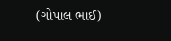(ગોપાલ ભાઈ)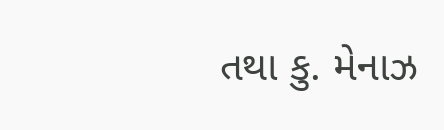તથા કુ. મેનાઝ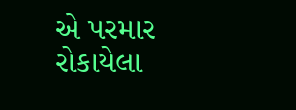એ પરમાર રોકાયેલા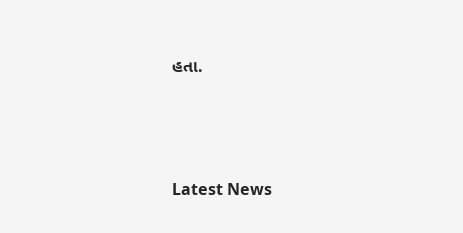હતા.






Latest News